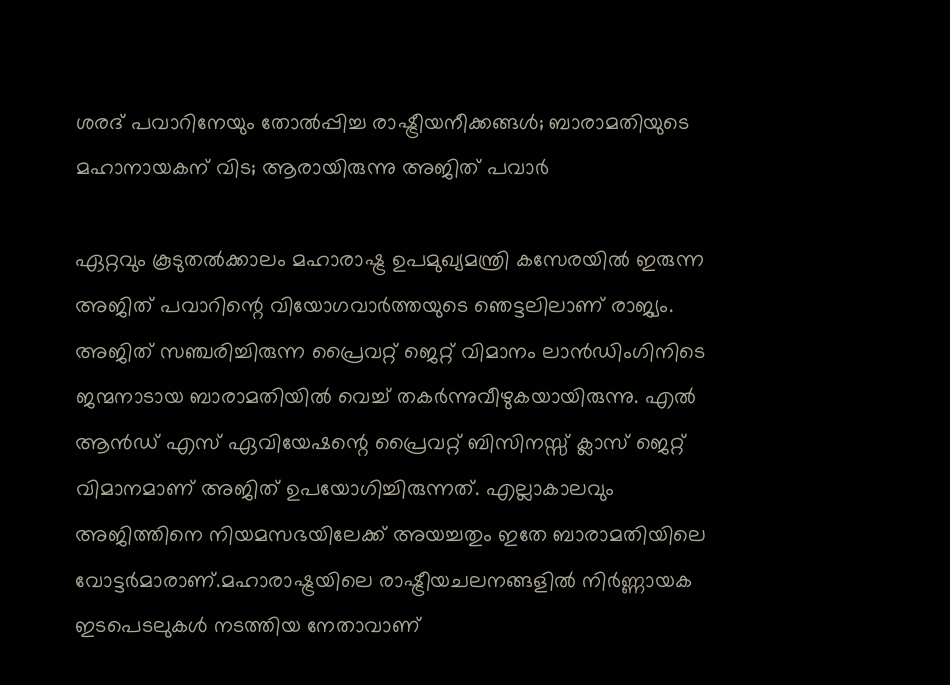ശരദ് പവാറിനേയും തോല്‍പ്പിച്ച രാഷ്ട്രീയനീക്കങ്ങള്‍; ബാരാമതിയുടെ മഹാനായകന് വിട; ആരായിരുന്നു അജിത് പവാര്‍

ഏറ്റവും കൂടുതല്‍ക്കാലം മഹാരാഷ്ട്ര ഉപമുഖ്യമന്ത്രി കസേരയില്‍ ഇരുന്ന അജിത് പവാറിന്റെ വിയോഗവാര്‍ത്തയുടെ ഞെട്ടലിലാണ് രാജ്യം. അജിത് സഞ്ചരിച്ചിരുന്ന പ്രൈവറ്റ് ജെറ്റ് വിമാനം ലാന്‍ഡിംഗിനിടെ ജന്മനാടായ ബാരാമതിയില്‍ വെച്ച് തകര്‍ന്നുവീഴുകയായിരുന്നു. എല്‍ ആന്‍ഡ് എസ് ഏവിയേഷന്റെ പ്രൈവറ്റ് ബിസിനസ്സ് ക്ലാസ് ജെറ്റ് വിമാനമാണ് അജിത് ഉപയോഗിച്ചിരുന്നത്. എല്ലാകാലവും അജിത്തിനെ നിയമസഭയിലേക്ക് അയച്ചതും ഇതേ ബാരാമതിയിലെ വോട്ടര്‍മാരാണ്.മഹാരാഷ്ട്രയിലെ രാഷ്ട്രീയചലനങ്ങളില്‍ നിര്‍ണ്ണായക ഇടപെടലുകള്‍ നടത്തിയ നേതാവാണ്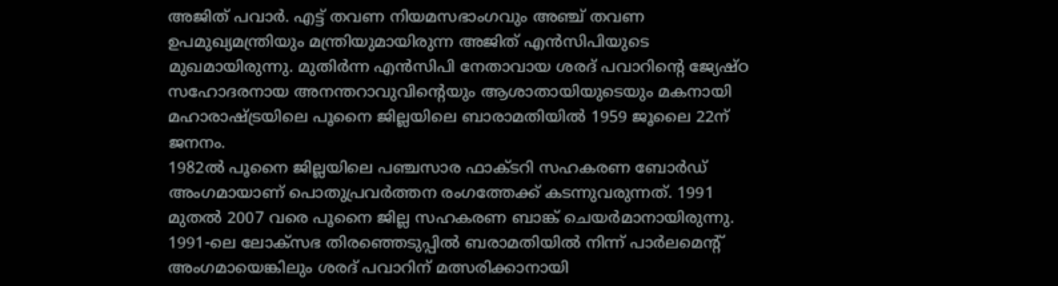അജിത് പവാര്‍. എട്ട് തവണ നിയമസഭാംഗവും അഞ്ച് തവണ ഉപമുഖ്യമന്ത്രിയും മന്ത്രിയുമായിരുന്ന അജിത് എന്‍സിപിയുടെ മുഖമായിരുന്നു. മുതിര്‍ന്ന എന്‍സിപി നേതാവായ ശരദ് പവാറിന്റെ ജ്യേഷ്ഠ സഹോദരനായ അനന്തറാവുവിന്റെയും ആശാതായിയുടെയും മകനായി മഹാരാഷ്ട്രയിലെ പൂനൈ ജില്ലയിലെ ബാരാമതിയില്‍ 1959 ജൂലൈ 22ന് ജനനം.
1982ല്‍ പൂനൈ ജില്ലയിലെ പഞ്ചസാര ഫാക്ടറി സഹകരണ ബോര്‍ഡ് അംഗമായാണ് പൊതുപ്രവർത്തന രംഗത്തേക്ക് കടന്നുവരുന്നത്. 1991 മുതല്‍ 2007 വരെ പൂനൈ ജില്ല സഹകരണ ബാങ്ക് ചെയര്‍മാനായിരുന്നു. 1991-ലെ ലോക്‌സഭ തിരഞ്ഞെടുപ്പില്‍ ബരാമതിയില്‍ നിന്ന് പാര്‍ലമെന്റ് അംഗമായെങ്കിലും ശരദ് പവാറിന് മത്സരിക്കാനായി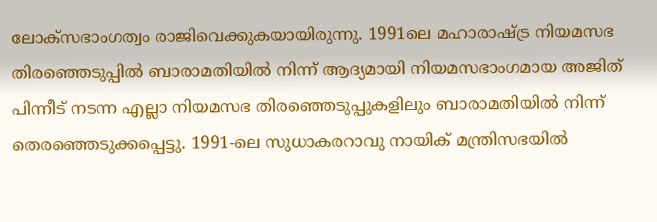ലോക്‌സഭാംഗത്വം രാജിവെക്കുകയായിരുന്നു. 1991ലെ മഹാരാഷ്ട്ര നിയമസഭ തിരഞ്ഞെടുപ്പില്‍ ബാരാമതിയില്‍ നിന്ന് ആദ്യമായി നിയമസഭാംഗമായ അജിത് പിന്നീട് നടന്ന എല്ലാ നിയമസഭ തിരഞ്ഞെടുപ്പുകളിലും ബാരാമതിയില്‍ നിന്ന് തെരഞ്ഞെടുക്കപ്പെട്ടു. 1991-ലെ സുധാകരറാവു നായിക് മന്ത്രിസഭയില്‍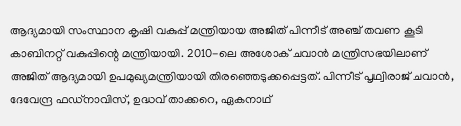ആദ്യമായി സംസ്ഥാന കൃഷി വകുപ്പ് മന്ത്രിയായ അജിത് പിന്നീട് അഞ്ച് തവണ കൂടി കാബിനറ്റ് വകുപ്പിന്റെ മന്ത്രിയായി. 2010-ലെ അശോക് ചവാന്‍ മന്ത്രിസഭയിലാണ് അജിത് ആദ്യമായി ഉപമുഖ്യമന്ത്രിയായി തിരഞ്ഞെടുക്കപ്പെട്ടത്. പിന്നീട് പൃഥ്വിരാജ് ചവാന്‍, ദേവേന്ദ്ര ഫഡ്‌നാവിസ്, ഉദ്ധവ് താക്കറെ, ഏകനാഥ്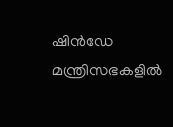ഷിന്‍ഡേ മന്ത്രിസഭകളില്‍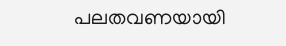പലതവണയായി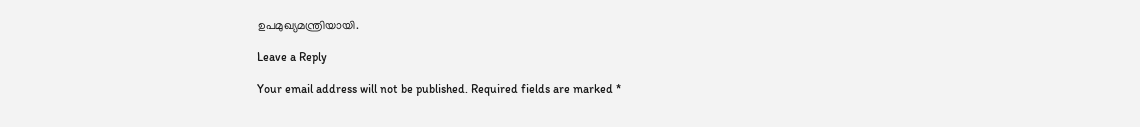ഉപമുഖ്യമന്ത്രിയായി.

Leave a Reply

Your email address will not be published. Required fields are marked *